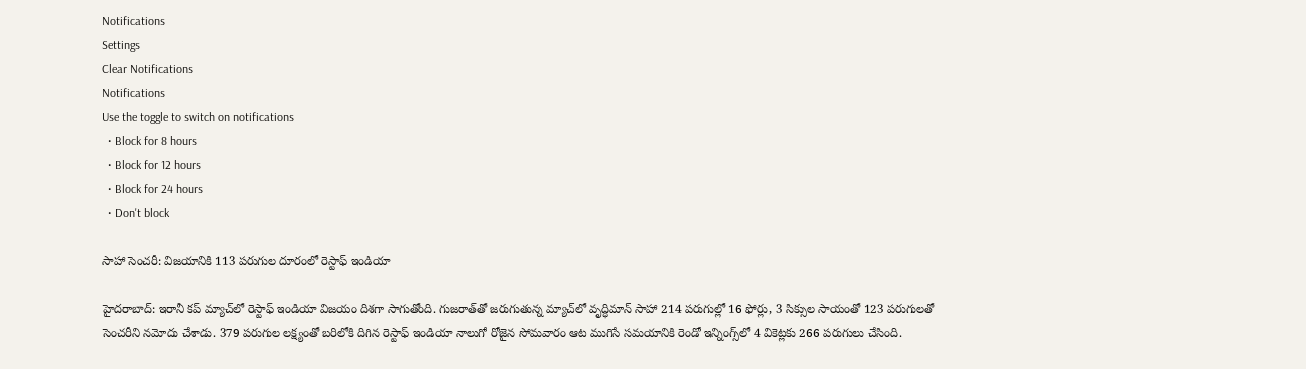Notifications
Settings
Clear Notifications
Notifications
Use the toggle to switch on notifications
  • Block for 8 hours
  • Block for 12 hours
  • Block for 24 hours
  • Don't block

సాహా సెంచరీ: విజయానికి 113 పరుగుల దూరంలో రెస్టాఫ్‌ ఇండియా

హైదరాబాద్: ఇరానీ కప్‌ మ్యాచ్‌లో రెస్టాఫ్‌ ఇండియా విజయం దిశగా సాగుతోంది. గుజరాత్‌తో జరుగుతున్న మ్యాచ్‌లో వృద్ధిమాన్‌ సాహా 214 పరుగుల్లో 16 ఫోర్లు, 3 సిక్సుల సాయంతో 123 పరుగులతో సెంచరీని నమోదు చేశాడు. 379 పరుగుల లక్ష్యంతో బరిలోకి దిగిన రెస్టాఫ్‌ ఇండియా నాలుగో రోజైన సోమవారం ఆట ముగిసే సమయానికి రెండో ఇన్నింగ్స్‌లో 4 వికెట్లకు 266 పరుగులు చేసింది.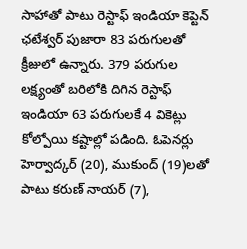సాహాతో పాటు రెస్టాఫ్‌ ఇండియా కెప్టెన్ ఛటేశ్వర్ పుజారా 83 పరుగులతో క్రీజులో ఉన్నారు. 379 పరుగుల లక్ష్యంతో బరిలోకి దిగిన రెస్టాఫ్ ఇండియా 63 పరుగులకే 4 వికెట్లు కోల్పోయి కష్టాల్లో పడింది. ఓపెనర్లు హెర్వాద్కర్‌ (20), ముకుంద్‌ (19)లతో పాటు కరుణ్‌ నాయర్‌ (7),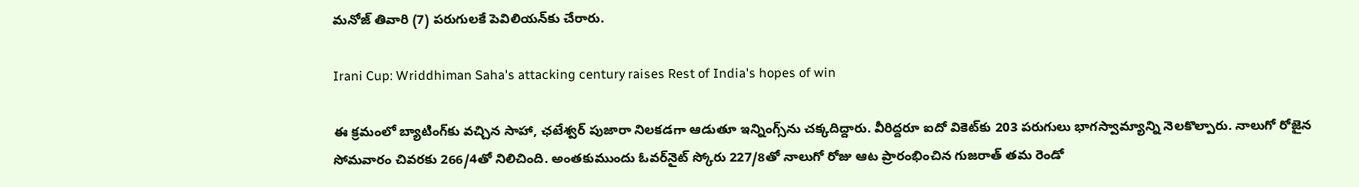మనోజ్‌ తివారి (7) పరుగులకే పెవిలియన్‌కు చేరారు.

Irani Cup: Wriddhiman Saha's attacking century raises Rest of India's hopes of win

ఈ క్రమంలో బ్యాటింగ్‌కు వచ్చిన సాహా, ఛటేశ్వర్ పుజారా నిలకడగా ఆడుతూ ఇన్నింగ్స్‌ను చక్కదిద్దారు. వీరిద్దరూ ఐదో వికెట్‌కు 203 పరుగులు భాగస్వామ్యాన్ని నెలకొల్పారు. నాలుగో రోజైన సోమవారం చివరకు 266/4తో నిలిచింది. అంతకుముందు ఓవర్‌నైట్‌ స్కోరు 227/8తో నాలుగో రోజు ఆట ప్రారంభించిన గుజరాత్‌ తమ రెండో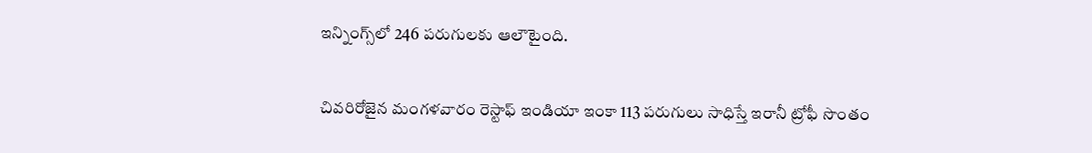ఇన్నింగ్స్‌లో 246 పరుగులకు ఆలౌటైంది.

చివరిరోజైన మంగళవారం రెస్టాఫ్‌ ఇండియా ఇంకా 113 పరుగులు సాధిస్తే ఇరానీ ట్రోఫీ సొంతం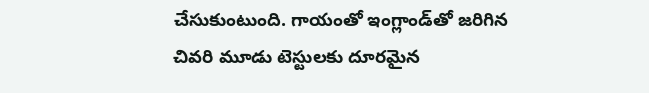చేసుకుంటుంది. గాయంతో ఇంగ్లాండ్‌తో జరిగిన చివరి మూడు టెస్టులకు దూరమైన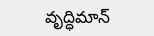వృద్ధిమాన్‌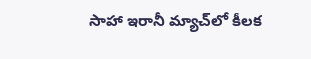సాహా ఇరానీ మ్యాచ్‌లో కీలక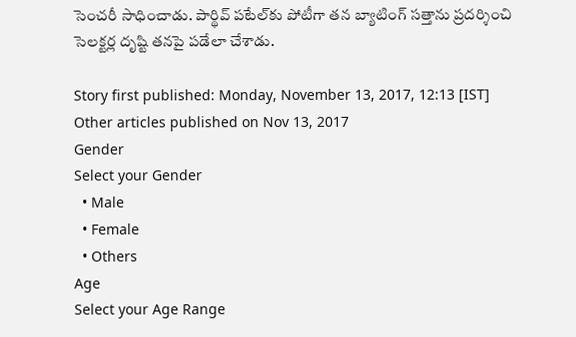సెంచరీ సాధించాడు. పార్థివ్‌ పటేల్‌కు పోటీగా తన బ్యాటింగ్‌ సత్తాను ప్రదర్శించి సెలక్టర్ల దృష్టి తనపై పడేలా చేశాడు.

Story first published: Monday, November 13, 2017, 12:13 [IST]
Other articles published on Nov 13, 2017
Gender
Select your Gender
  • Male
  • Female
  • Others
Age
Select your Age Range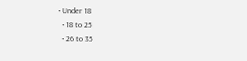• Under 18
  • 18 to 25
  • 26 to 35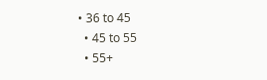• 36 to 45
  • 45 to 55
  • 55+